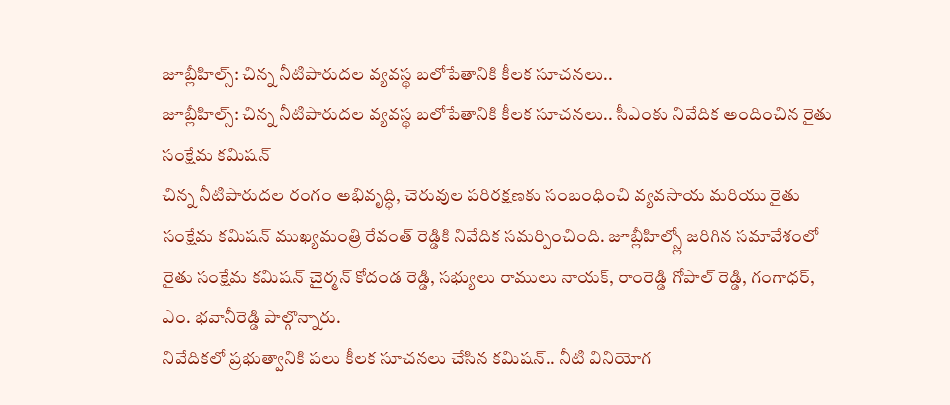జూబ్లీహిల్స్: చిన్న నీటిపారుదల వ్యవస్థ బలోపేతానికి కీలక సూచనలు..
జూబ్లీహిల్స్: చిన్న నీటిపారుదల వ్యవస్థ బలోపేతానికి కీలక సూచనలు.. సీఎంకు నివేదిక అందించిన రైతు సంక్షేమ కమిషన్
చిన్న నీటిపారుదల రంగం అభివృద్ధి, చెరువుల పరిరక్షణకు సంబంధించి వ్యవసాయ మరియు రైతు సంక్షేమ కమిషన్ ముఖ్యమంత్రి రేవంత్ రెడ్డికి నివేదిక సమర్పించింది. జూబ్లీహిల్స్లో జరిగిన సమావేశంలో రైతు సంక్షేమ కమిషన్ చైర్మన్ కోదండ రెడ్డి, సభ్యులు రాములు నాయక్, రాంరెడ్డి గోపాల్ రెడ్డి, గంగాధర్, ఎం. భవానీరెడ్డి పాల్గొన్నారు.
నివేదికలో ప్రభుత్వానికి పలు కీలక సూచనలు చేసిన కమిషన్.. నీటి వినియోగ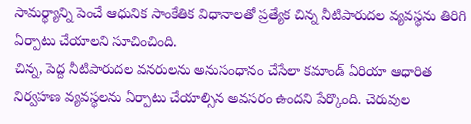సామర్థ్యాన్ని పెంచే ఆధునిక సాంకేతిక విధానాలతో ప్రత్యేక చిన్న నీటిపారుదల వ్యవస్థను తిరిగి ఏర్పాటు చేయాలని సూచించింది.
చిన్న, పెద్ద నీటిపారుదల వనరులను అనుసంధానం చేసేలా కమాండ్ ఏరియా ఆధారిత నిర్వహణ వ్యవస్థలను ఏర్పాటు చేయాల్సిన అవసరం ఉందని పేర్కొంది. చెరువుల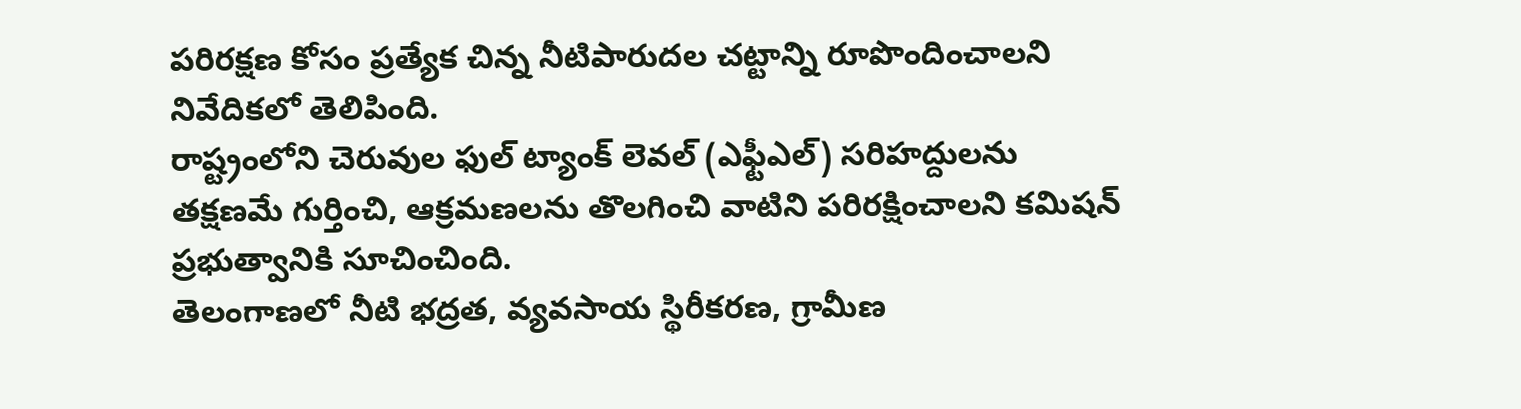పరిరక్షణ కోసం ప్రత్యేక చిన్న నీటిపారుదల చట్టాన్ని రూపొందించాలని నివేదికలో తెలిపింది.
రాష్ట్రంలోని చెరువుల ఫుల్ ట్యాంక్ లెవల్ (ఎఫ్టీఎల్) సరిహద్దులను తక్షణమే గుర్తించి, ఆక్రమణలను తొలగించి వాటిని పరిరక్షించాలని కమిషన్ ప్రభుత్వానికి సూచించింది.
తెలంగాణలో నీటి భద్రత, వ్యవసాయ స్థిరీకరణ, గ్రామీణ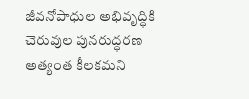జీవనోపాధుల అభివృద్ధికి చెరువుల పునరుద్ధరణ అత్యంత కీలకమని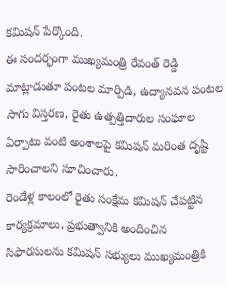కమిషన్ పేర్కొంది.
ఈ సందర్భంగా ముఖ్యమంత్రి రేవంత్ రెడ్డి మాట్లాడుతూ పంటల మార్పిడి, ఉద్యానవన పంటల సాగు విస్తరణ, రైతు ఉత్పత్తిదారుల సంఘాల ఏర్పాటు వంటి అంశాలపై కమిషన్ మరింత దృష్టి సారించాలని సూచించారు.
రెండేళ్ల కాలంలో రైతు సంక్షేమ కమిషన్ చేపట్టిన కార్యక్రమాలు, ప్రభుత్వానికి అందించిన సిఫారసులను కమిషన్ సభ్యులు ముఖ్యమంత్రికి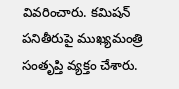వివరించారు. కమిషన్ పనితీరుపై ముఖ్యమంత్రి సంతృప్తి వ్యక్తం చేశారు.